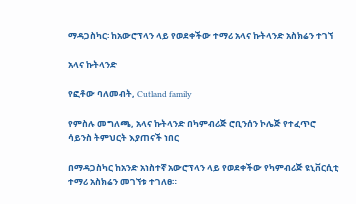ማዳጋስካር፡ ከአውሮፕላን ላይ የወደቀችው ተማሪ አላና ኩትላንድ አስክሬን ተገኘ

አላና ኩትላንድ

የፎቶው ባለመብት, Cutland family

የምስሉ መግለጫ, አላና ኩትላንድ በካምብሪጅ ሮቢንሰን ኮሌጅ የተፈጥሮ ሳይንስ ትምህርት እያጠናች ነበር

በማዳጋስካር ከአንድ አነስተኛ አውሮፕላን ላይ የወደቀችው የካምብሪጅ ዩኒቨርሲቲ ተማሪ አስክሬን መገኘቱ ተገለፀ።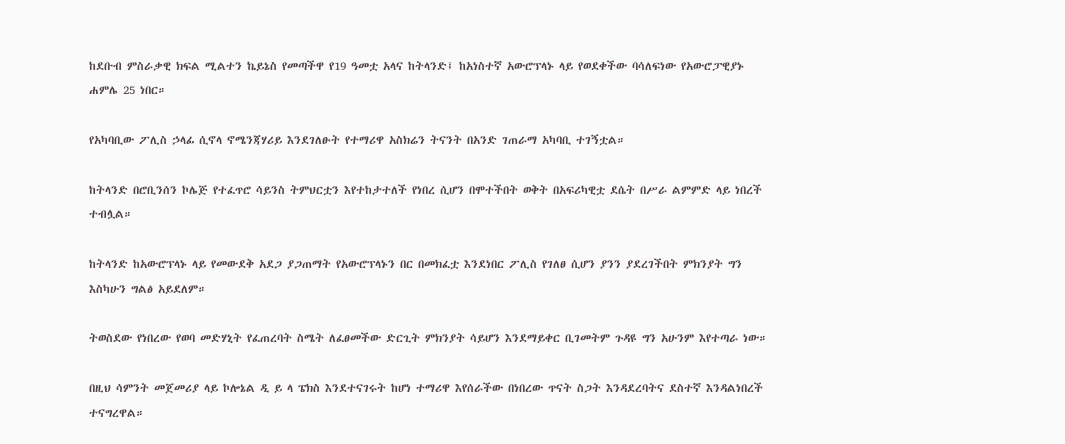ከደቡብ ምስራቃዊ ክፍል ሚልተን ኬይኔስ የመጣችዋ የ19 ዓመቷ አላና ከትላንድ፤ ከአነስተኛ አውሮፕላኑ ላይ የወደቀችው ባሳለፍነው የአውሮፓዊያኑ ሐምሌ 25 ነበር።

የአካባቢው ፖሊስ ኃላፊ ሲኖላ ኖሜንጃሃሪይ እንደገለፁት የተማሪዋ አስክሬን ትናንት በአንድ ገጠራማ አካባቢ ተገኝቷል።

ከትላንድ በሮቢንሰን ኮሌጅ የተፈጥሮ ሳይንስ ትምህርቷን እየተከታተለች የነበረ ሲሆን በሞተችበት ወቅት በአፍሪካዊቷ ደሴት በሥራ ልምምድ ላይ ነበረች ተብሏል።

ከትላንድ ከአውሮፕላኑ ላይ የመውደቅ አደጋ ያጋጠማት የአውሮፕላኑን በር በመክፈቷ እንደነበር ፖሊስ የገለፀ ሲሆን ያንን ያደረገችበት ምክንያት ግን እስካሁን ግልፅ አይደለም።

ትወስደው የነበረው የወባ መድሃኒት የፈጠረባት ስሜት ለፈፀመችው ድርጊት ምክንያት ሳይሆን እንደማይቀር ቢገመትም ጉዳዩ ግን አሁንም እየተጣራ ነው።

በዚህ ሳምንት መጀመሪያ ላይ ኮሎኔል ዲ ይ ላ ፔክስ እንደተናገሩት ከሆነ ተማሪዋ እየሰራችው በነበረው ጥናት ስጋት እንዳደረባትና ደስተኛ እንዳልነበረች ተናግረዋል።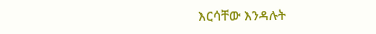እርሳቸው እንዳሉት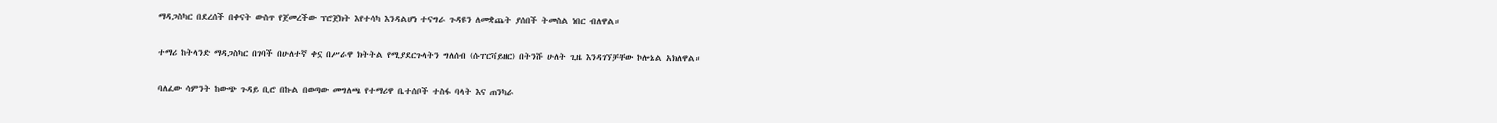ማዳጋስካር በደረሰች በቀናት ውስጥ የጀመረችው ፕሮጀክት እየተሳካ እንዳልሆነ ተናግራ ጉዳዩን ለመቋጨት ያሰበች ትመስል ነበር ብለዋል።

ተማሪ ከትላንድ ማዳጋስካር በገባች በሁለተኛ ቀኗ በሥራዋ ክትትል የሚያደርጉላትን ግለሰብ (ሱፐርቫይዘር) በትንሹ ሁለት ጊዜ እንዳገኘቻቸው ኮሎኔል አክለዋል።

ባለፈው ሳምንት ከውጭ ጉዳይ ቢሮ በኩል በወጣው መግለጫ የተማሪዋ ቤተሰቦች ተስፋ ባላት እና ጠንካራ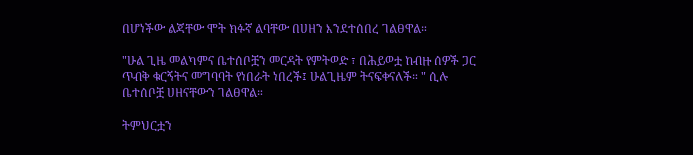በሆነችው ልጃቸው ሞት ክፉኛ ልባቸው በሀዘን እንደተሰበረ ገልፀዋል።

"ሁል ጊዜ መልካምና ቤተሰቦቿን መርዳት የምትወድ ፣ በሕይወቷ ከብዙ ሰዎች ጋር ጥብቅ ቁርኝትና መግባባት የነበራት ነበረች፤ ሁልጊዜም ትናፍቀናለች። " ሲሉ ቤተሰቦቿ ሀዘናቸውን ገልፀዋል።

ትምህርቷን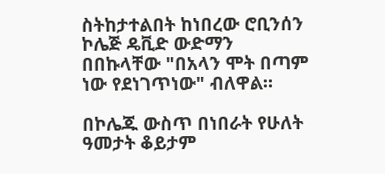ስትከታተልበት ከነበረው ሮቢንሰን ኮሌጅ ዴቪድ ውድማን በበኩላቸው "በአላን ሞት በጣም ነው የደነገጥነው" ብለዋል።

በኮሌጁ ውስጥ በነበራት የሁለት ዓመታት ቆይታም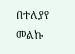በተለያየ መልኩ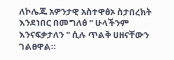ለኮሌጁ አዎንታዊ አስተዋፅኦ ስታበረክት እንደነበር በመግለፅ " ሁላችንም እንናፍቃታለን " ሲሉ ጥልቅ ሀዘናቸውን ገልፀዋል።